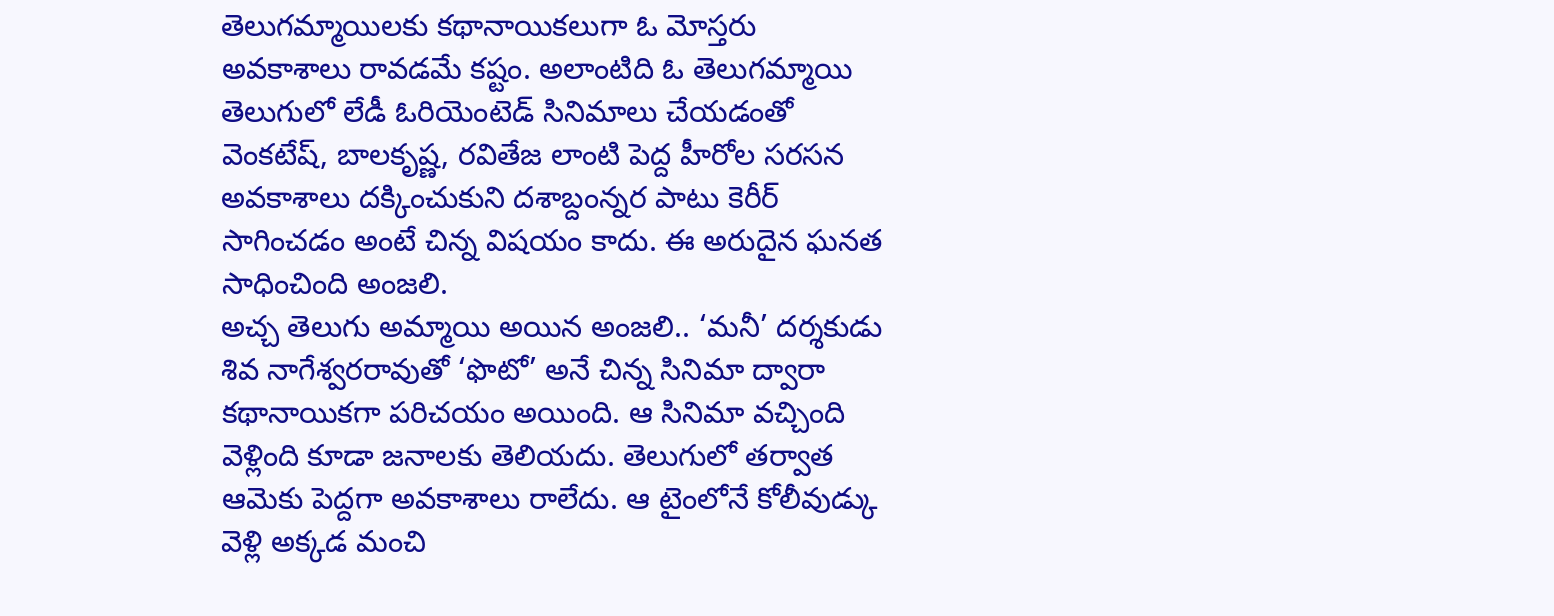తెలుగమ్మాయిలకు కథానాయికలుగా ఓ మోస్తరు అవకాశాలు రావడమే కష్టం. అలాంటిది ఓ తెలుగమ్మాయి తెలుగులో లేడీ ఓరియెంటెడ్ సినిమాలు చేయడంతో వెంకటేష్, బాలకృష్ణ, రవితేజ లాంటి పెద్ద హీరోల సరసన అవకాశాలు దక్కించుకుని దశాబ్దంన్నర పాటు కెరీర్ సాగించడం అంటే చిన్న విషయం కాదు. ఈ అరుదైన ఘనత సాధించింది అంజలి.
అచ్చ తెలుగు అమ్మాయి అయిన అంజలి.. ‘మనీ’ దర్శకుడు శివ నాగేశ్వరరావుతో ‘ఫొటో’ అనే చిన్న సినిమా ద్వారా కథానాయికగా పరిచయం అయింది. ఆ సినిమా వచ్చింది వెళ్లింది కూడా జనాలకు తెలియదు. తెలుగులో తర్వాత ఆమెకు పెద్దగా అవకాశాలు రాలేదు. ఆ టైంలోనే కోలీవుడ్కు వెళ్లి అక్కడ మంచి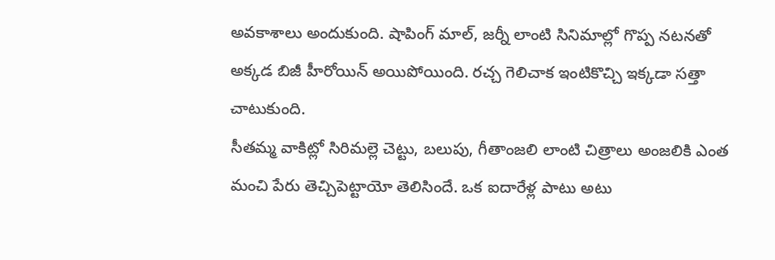అవకాశాలు అందుకుంది. షాపింగ్ మాల్, జర్నీ లాంటి సినిమాల్లో గొప్ప నటనతో అక్కడ బిజీ హీరోయిన్ అయిపోయింది. రచ్చ గెలిచాక ఇంటికొచ్చి ఇక్కడా సత్తా చాటుకుంది.
సీతమ్మ వాకిట్లో సిరిమల్లె చెట్టు, బలుపు, గీతాంజలి లాంటి చిత్రాలు అంజలికి ఎంత మంచి పేరు తెచ్చిపెట్టాయో తెలిసిందే. ఒక ఐదారేళ్ల పాటు అటు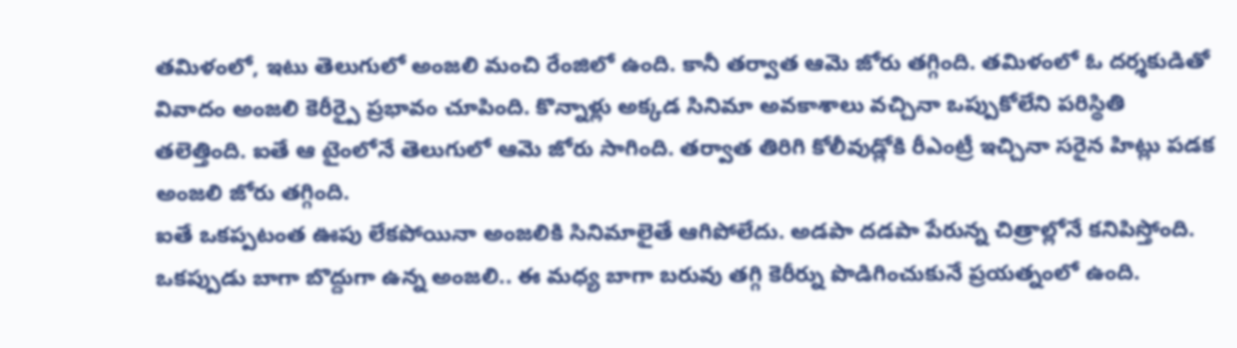తమిళంలో, ఇటు తెలుగులో అంజలి మంచి రేంజిలో ఉంది. కానీ తర్వాత ఆమె జోరు తగ్గింది. తమిళంలో ఓ దర్శకుడితో వివాదం అంజలి కెరీర్పై ప్రభావం చూపింది. కొన్నాళ్లు అక్కడ సినిమా అవకాశాలు వచ్చినా ఒప్పుకోలేని పరిస్థితి తలెత్తింది. ఐతే ఆ టైంలోనే తెలుగులో ఆమె జోరు సాగింది. తర్వాత తిరిగి కోలీవుడ్లోకి రీఎంట్రీ ఇచ్చినా సరైన హిట్లు పడక అంజలి జోరు తగ్గింది.
ఐతే ఒకప్పటంత ఊపు లేకపోయినా అంజలికి సినిమాలైతే ఆగిపోలేదు. అడపా దడపా పేరున్న చిత్రాల్లోనే కనిపిస్తోంది. ఒకప్పుడు బాగా బొద్దుగా ఉన్న అంజలి.. ఈ మధ్య బాగా బరువు తగ్గి కెరీర్ను పొడిగించుకునే ప్రయత్నంలో ఉంది.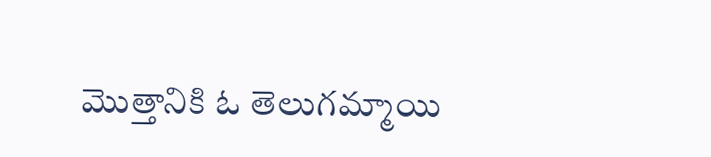మొత్తానికి ఓ తెలుగమ్మాయి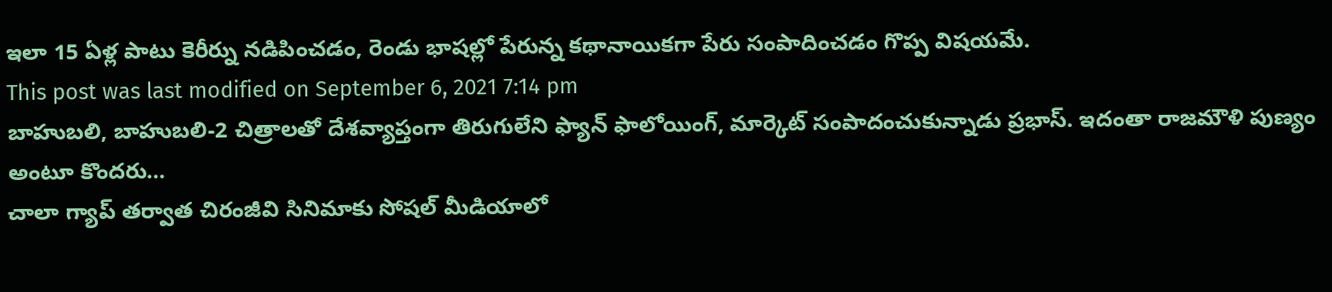ఇలా 15 ఏళ్ల పాటు కెరీర్ను నడిపించడం, రెండు భాషల్లో పేరున్న కథానాయికగా పేరు సంపాదించడం గొప్ప విషయమే.
This post was last modified on September 6, 2021 7:14 pm
బాహుబలి, బాహుబలి-2 చిత్రాలతో దేశవ్యాప్తంగా తిరుగులేని ఫ్యాన్ ఫాలోయింగ్, మార్కెట్ సంపాదంచుకున్నాడు ప్రభాస్. ఇదంతా రాజమౌళి పుణ్యం అంటూ కొందరు…
చాలా గ్యాప్ తర్వాత చిరంజీవి సినిమాకు సోషల్ మీడియాలో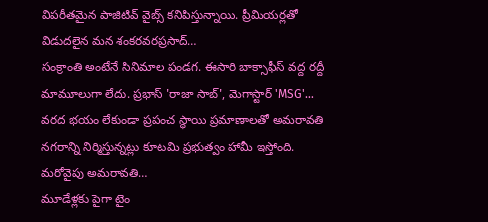విపరీతమైన పాజిటివ్ వైబ్స్ కనిపిస్తున్నాయి. ప్రీమియర్లతో విడుదలైన మన శంకరవరప్రసాద్…
సంక్రాంతి అంటేనే సినిమాల పండగ. ఈసారి బాక్సాఫీస్ వద్ద రద్దీ మామూలుగా లేదు. ప్రభాస్ 'రాజా సాబ్', మెగాస్టార్ 'MSG'…
వరద భయం లేకుండా ప్రపంచ స్థాయి ప్రమాణాలతో అమరావతి నగరాన్ని నిర్మిస్తున్నట్లు కూటమి ప్రభుత్వం హామీ ఇస్తోంది. మరోవైపు అమరావతి…
మూడేళ్లకు పైగా టైం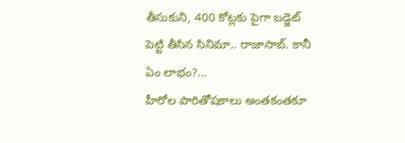తీసుకుని, 400 కోట్లకు పైగా బడ్జెట్ పెట్టి తీసిన సినిమా.. రాజాసాబ్. కానీ ఏం లాభం?…
హీరోల పారితోషకాలు అంతకంతకూ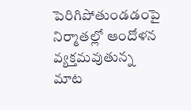పెరిగిపోతుండడంపై నిర్మాతల్లో ఆందోళన వ్యక్తమవుతున్న మాట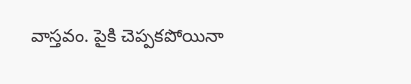వాస్తవం. పైకి చెప్పకపోయినా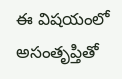ఈ విషయంలో అసంతృప్తితో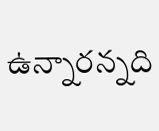ఉన్నారన్నది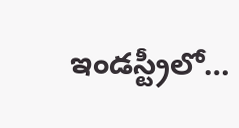ఇండస్ట్రీలో…